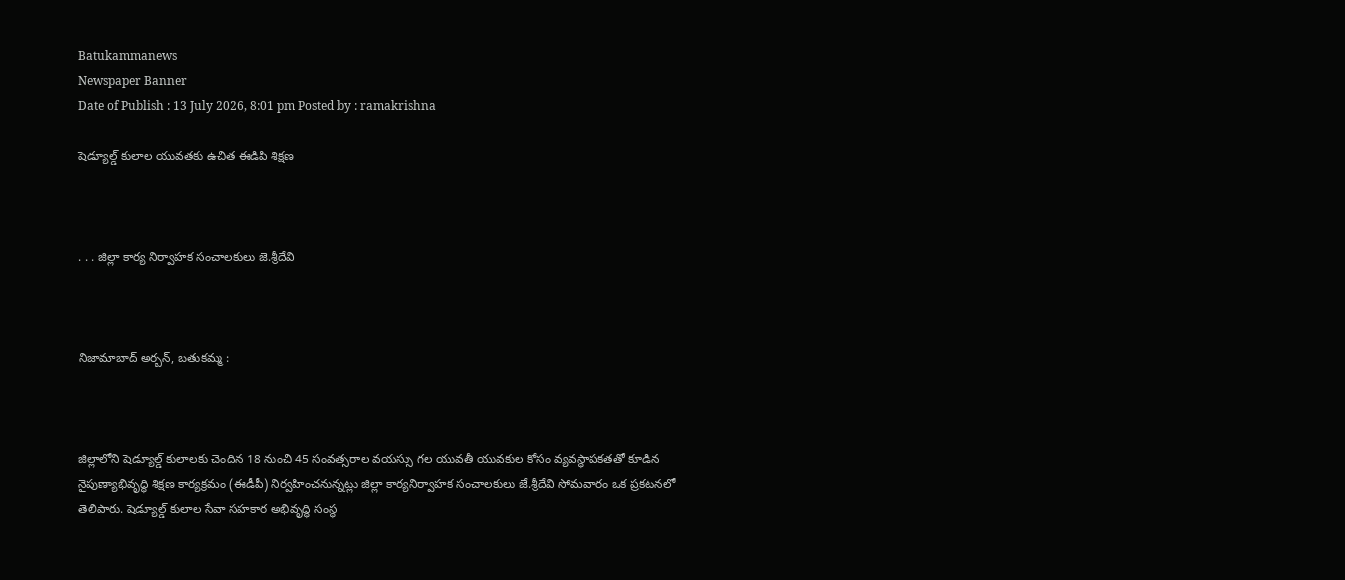Batukammanews
Newspaper Banner
Date of Publish : 13 July 2026, 8:01 pm Posted by : ramakrishna

షెడ్యూల్డ్ కులాల యువతకు ఉచిత ఈడిపి శిక్షణ



. . . జిల్లా కార్య నిర్వాహక సంచాలకులు జె.శ్రీదేవి



నిజామాబాద్ అర్బన్, బతుకమ్మ :



జిల్లాలోని షెడ్యూల్డ్ కులాలకు చెందిన 18 నుంచి 45 సంవత్సరాల వయస్సు గల యువతీ యువకుల కోసం వ్యవస్థాపకతతో కూడిన నైపుణ్యాభివృద్ధి శిక్షణ కార్యక్రమం (ఈడీపీ) నిర్వహించనున్నట్లు జిల్లా కార్యనిర్వాహక సంచాలకులు జే.శ్రీదేవి సోమవారం ఒక ప్రకటనలో తెలిపారు. షెడ్యూల్డ్ కులాల సేవా సహకార అభివృద్ధి సంస్థ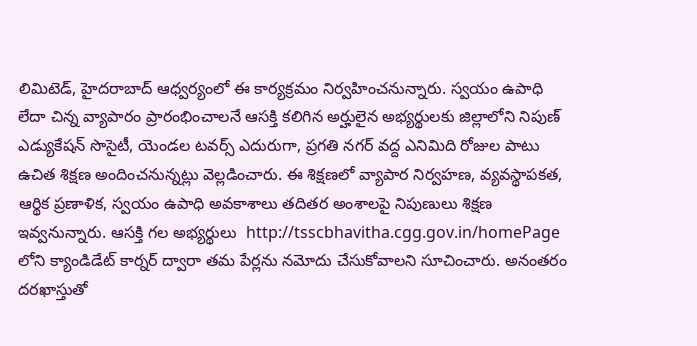లిమిటెడ్, హైదరాబాద్ ఆధ్వర్యంలో ఈ కార్యక్రమం నిర్వహించనున్నారు. స్వయం ఉపాధి లేదా చిన్న వ్యాపారం ప్రారంభించాలనే ఆసక్తి కలిగిన అర్హులైన అభ్యర్థులకు జిల్లాలోని నిపుణ్ ఎడ్యుకేషన్ సొసైటీ, యెండల టవర్స్ ఎదురుగా, ప్రగతి నగర్ వద్ద ఎనిమిది రోజుల పాటు ఉచిత శిక్షణ అందించనున్నట్లు వెల్లడించారు. ఈ శిక్షణలో వ్యాపార నిర్వహణ, వ్యవస్థాపకత, ఆర్థిక ప్రణాళిక, స్వయం ఉపాధి అవకాశాలు తదితర అంశాలపై నిపుణులు శిక్షణ ఇవ్వనున్నారు. ఆసక్తి గల అభ్యర్థులు  http://tsscbhavitha.cgg.gov.in/homePage లోని క్యాండిడేట్ కార్నర్ ద్వారా తమ పేర్లను నమోదు చేసుకోవాలని సూచించారు. అనంతరం దరఖాస్తుతో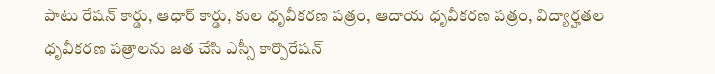పాటు రేషన్ కార్డు, ఆధార్ కార్డు, కుల ధృవీకరణ పత్రం, ఆదాయ ధృవీకరణ పత్రం, విద్యార్హతల ధృవీకరణ పత్రాలను జత చేసి ఎస్సీ కార్పొరేషన్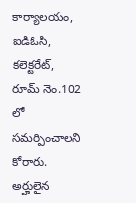కార్యాలయం, ఐడిఓసి, కలెక్టరేట్, రూమ్ నెం.102 లో సమర్పించాలని కోరారు. అర్హులైన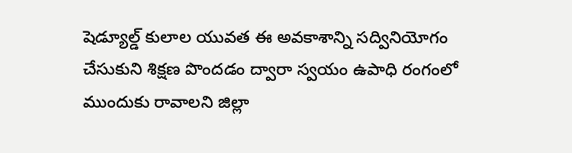షెడ్యూల్డ్ కులాల యువత ఈ అవకాశాన్ని సద్వినియోగం చేసుకుని శిక్షణ పొందడం ద్వారా స్వయం ఉపాధి రంగంలో ముందుకు రావాలని జిల్లా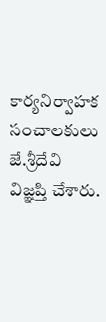కార్యనిర్వాహక సంచాలకులు జే.శ్రీదేవి విజ్ఞప్తి చేశారు.